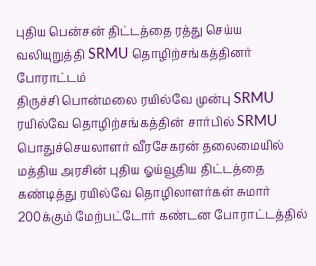புதிய பென்சன் திட்டத்தை ரத்து செய்ய வலியுறுத்தி SRMU தொழிற்சங்கத்தினர் போராட்டம்
திருச்சி பொன்மலை ரயில்வே முன்பு SRMU ரயில்வே தொழிற்சங்கத்தின் சார்பில் SRMU பொதுச்செயலாளர் வீரசேகரன் தலைமையில் மத்திய அரசின் புதிய ஓய்வூதிய திட்டத்தை கண்டித்து ரயில்வே தொழிலாளர்கள் சுமார் 200க்கும் மேற்பட்டோர் கண்டன போராட்டத்தில்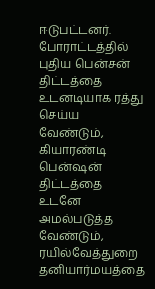ஈடுபட்டனர்.
போராட்டத்தில் புதிய பென்சன் திட்டத்தை உடனடியாக ரத்து செய்ய வேண்டும், கியாரண்டி பென்ஷன் திட்டத்தை உடனே அமல்படுத்த வேண்டும், ரயில்வேத்துறை தனியார்மயத்தை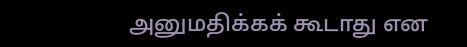அனுமதிக்கக் கூடாது என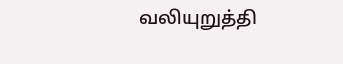வலியுறுத்தி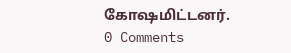கோஷமிட்டனர்.
0 Comments